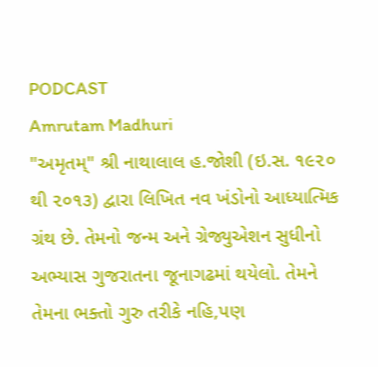PODCAST
Amrutam Madhuri
"અમૃતમ્" શ્રી નાથાલાલ હ.જોશી (ઇ.સ. ૧૯૨૦ થી ૨૦૧૩) દ્વારા લિખિત નવ ખંડોનો આધ્યાત્મિક ગ્રંથ છે. તેમનો જન્મ અને ગ્રેજ્યુએશન સુધીનો અભ્યાસ ગુજરાતના જૂનાગઢમાં થયેલો. તેમને તેમના ભક્તો ગુરુ તરીકે નહિ,પણ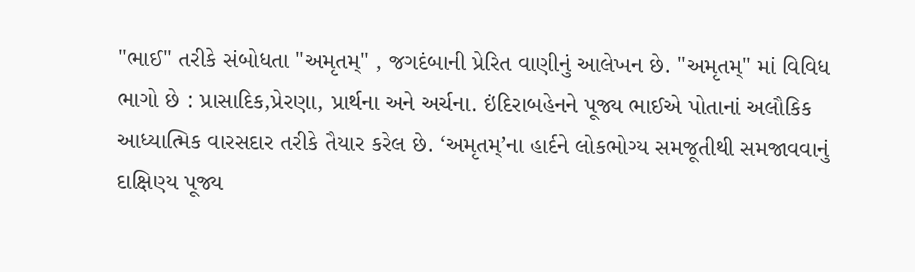"ભાઈ" તરીકે સંબોધતા "અમૃતમ્" , જગદંબાની પ્રેરિત વાણીનું આલેખન છે. "અમૃતમ્" માં વિવિધ ભાગો છે : પ્રાસાદિક,પ્રેરણા, પ્રાર્થના અને અર્ચના. ઇંદિરાબહેનને પૂજ્ય ભાઈએ પોતાનાં અલૌકિક આધ્યાત્મિક વારસદાર તરીકે તૈયાર કરેલ છે. ‘અમૃતમ્’ના હાર્દને લોકભોગ્ય સમજૂતીથી સમજાવવાનું દાક્ષિણ્ય પૂજ્ય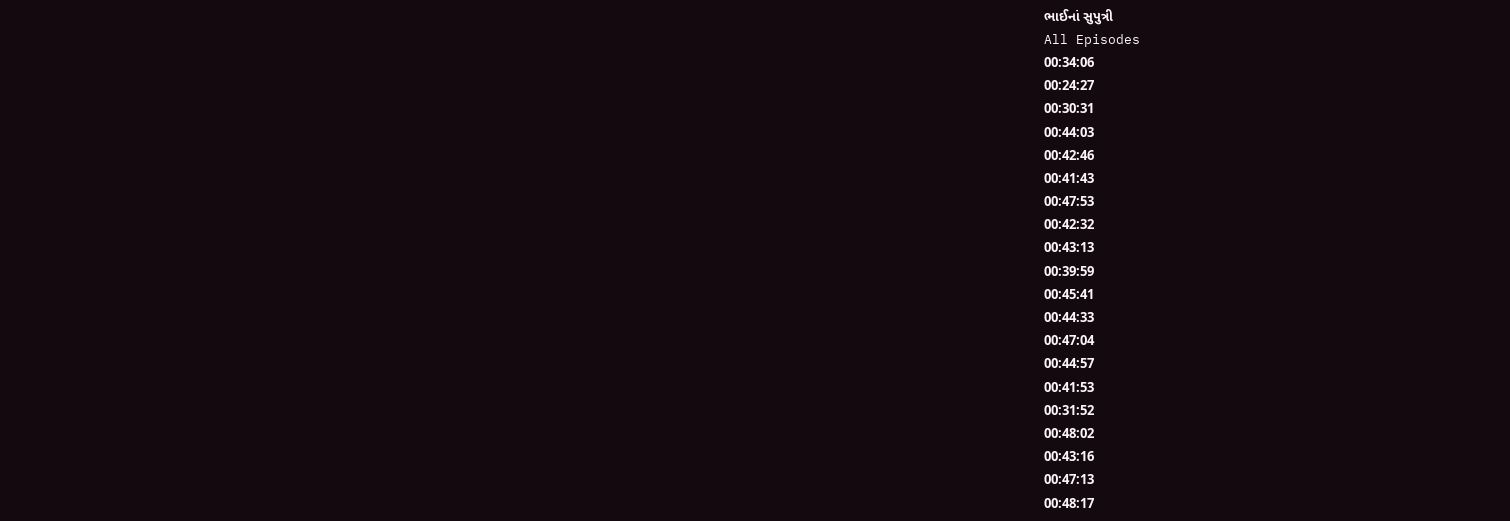ભાઈનાં સુપુત્રી
All Episodes
00:34:06
00:24:27
00:30:31
00:44:03
00:42:46
00:41:43
00:47:53
00:42:32
00:43:13
00:39:59
00:45:41
00:44:33
00:47:04
00:44:57
00:41:53
00:31:52
00:48:02
00:43:16
00:47:13
00:48:17